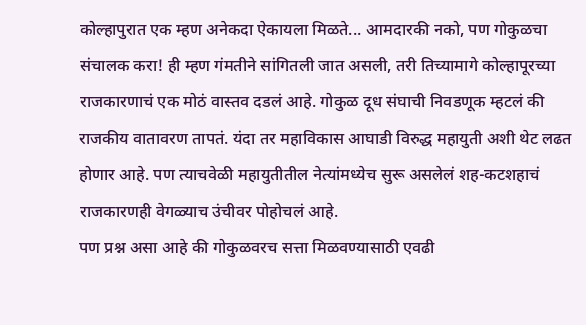कोल्हापुरात एक म्हण अनेकदा ऐकायला मिळते... आमदारकी नको, पण गोकुळचा संचालक करा! ही म्हण गंमतीने सांगितली जात असली, तरी तिच्यामागे कोल्हापूरच्या राजकारणाचं एक मोठं वास्तव दडलं आहे. गोकुळ दूध संघाची निवडणूक म्हटलं की राजकीय वातावरण तापतं. यंदा तर महाविकास आघाडी विरुद्ध महायुती अशी थेट लढत होणार आहे. पण त्याचवेळी महायुतीतील नेत्यांमध्येच सुरू असलेलं शह-कटशहाचं राजकारणही वेगळ्याच उंचीवर पोहोचलं आहे.
पण प्रश्न असा आहे की गोकुळवरच सत्ता मिळवण्यासाठी एवढी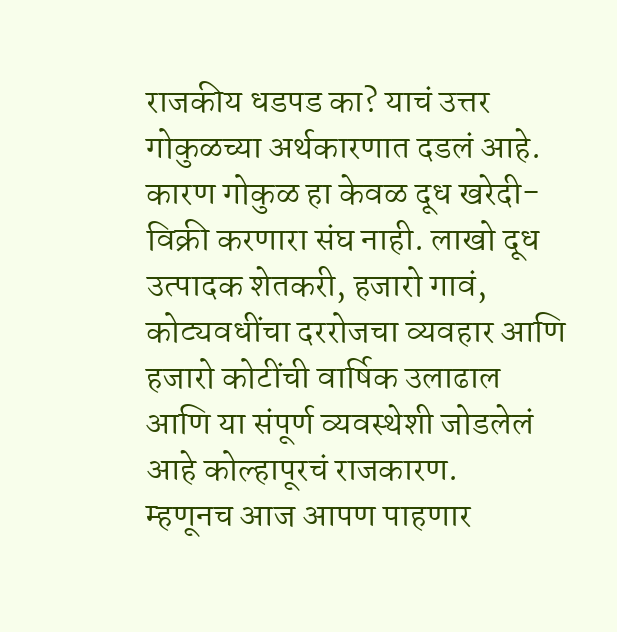राजकीय धडपड का? याचं उत्तर गोकुळच्या अर्थकारणात दडलं आहे. कारण गोकुळ हा केवळ दूध खरेदी-विक्री करणारा संघ नाही. लाखो दूध उत्पादक शेतकरी, हजारो गावं, कोट्यवधींचा दररोजचा व्यवहार आणि हजारो कोटींची वार्षिक उलाढाल आणि या संपूर्ण व्यवस्थेशी जोडलेलं आहे कोल्हापूरचं राजकारण.
म्हणूनच आज आपण पाहणार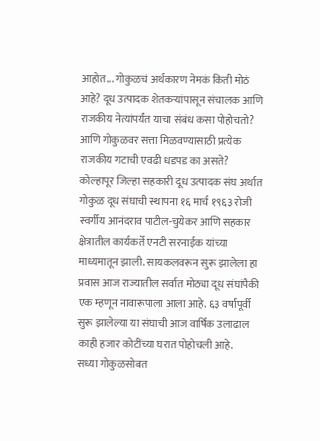आहोत... गोकुळचं अर्थकारण नेमकं किती मोठं आहे? दूध उत्पादक शेतकऱ्यांपासून संचालक आणि राजकीय नेत्यांपर्यंत याचा संबंध कसा पोहोचतो? आणि गोकुळवर सत्ता मिळवण्यासाठी प्रत्येक राजकीय गटाची एवढी धडपड का असते?
कोल्हापूर जिल्हा सहकारी दूध उत्पादक संघ अर्थात गोकुळ दूध संघाची स्थापना १६ मार्च १९६३ रोजी स्वर्गीय आनंदराव पाटील-चुयेकर आणि सहकार क्षेत्रातील कार्यकर्ते एनटी सरनाईक यांच्या माध्यमातून झाली. सायकलवरून सुरू झालेला हा प्रवास आज राज्यातील सर्वात मोठ्या दूध संघांपैकी एक म्हणून नावारूपाला आला आहे. ६३ वर्षांपूर्वी सुरू झालेल्या या संघाची आज वार्षिक उलाढाल काही हजार कोटींच्या घरात पोहोचली आहे.
सध्या गोकुळसोबत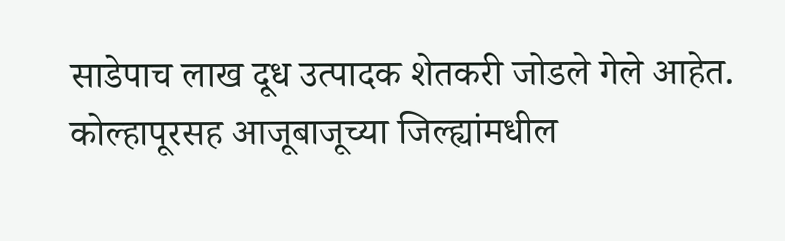साडेपाच लाख दूध उत्पादक शेतकरी जोडले गेले आहेत. कोल्हापूरसह आजूबाजूच्या जिल्ह्यांमधील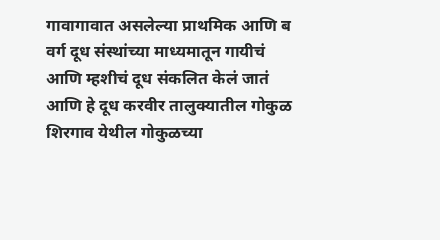गावागावात असलेल्या प्राथमिक आणि ब वर्ग दूध संस्थांच्या माध्यमातून गायीचं आणि म्हशीचं दूध संकलित केलं जातं आणि हे दूध करवीर तालुक्यातील गोकुळ शिरगाव येथील गोकुळच्या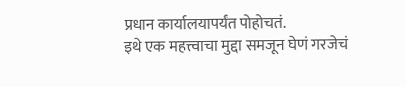प्रधान कार्यालयापर्यंत पोहोचतं.
इथे एक महत्त्वाचा मुद्दा समजून घेणं गरजेचं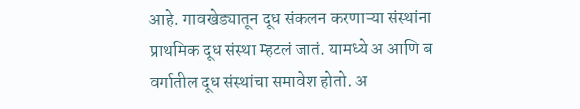आहे. गावखेड्यातून दूध संकलन करणाऱ्या संस्थांना प्राथमिक दूध संस्था म्हटलं जातं. यामध्ये अ आणि ब वर्गातील दूध संस्थांचा समावेश होतो. अ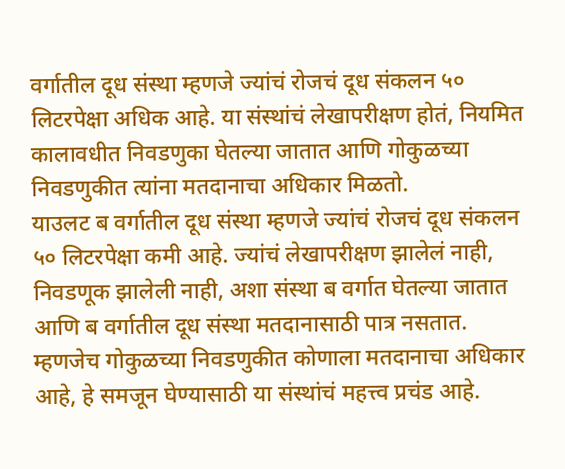वर्गातील दूध संस्था म्हणजे ज्यांचं रोजचं दूध संकलन ५० लिटरपेक्षा अधिक आहे. या संस्थांचं लेखापरीक्षण होतं, नियमित कालावधीत निवडणुका घेतल्या जातात आणि गोकुळच्या निवडणुकीत त्यांना मतदानाचा अधिकार मिळतो.
याउलट ब वर्गातील दूध संस्था म्हणजे ज्यांचं रोजचं दूध संकलन ५० लिटरपेक्षा कमी आहे. ज्यांचं लेखापरीक्षण झालेलं नाही, निवडणूक झालेली नाही, अशा संस्था ब वर्गात घेतल्या जातात आणि ब वर्गातील दूध संस्था मतदानासाठी पात्र नसतात. म्हणजेच गोकुळच्या निवडणुकीत कोणाला मतदानाचा अधिकार आहे, हे समजून घेण्यासाठी या संस्थांचं महत्त्व प्रचंड आहे.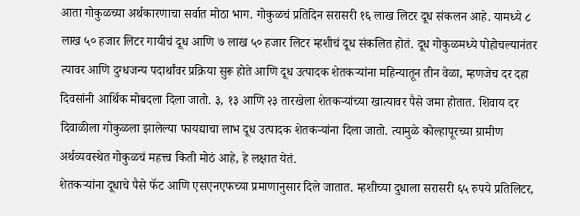आता गोकुळच्या अर्थकारणाचा सर्वात मोठा भाग. गोकुळचं प्रतिदिन सरासरी १६ लाख लिटर दूध संकलन आहे. यामध्ये ८ लाख ५० हजार लिटर गायीचं दूध आणि ७ लाख ५० हजार लिटर म्हशीचं दूध संकलित होतं. दूध गोकुळमध्ये पोहोचल्यानंतर त्यावर आणि दुग्धजन्य पदार्थांवर प्रक्रिया सुरू होते आणि दूध उत्पादक शेतकऱ्यांना महिन्यातून तीन वेळा, म्हणजेच दर दहा दिवसांनी आर्थिक मोबदला दिला जातो. ३, १३ आणि २३ तारखेला शेतकऱ्यांच्या खात्यावर पैसे जमा होतात. शिवाय दर दिवाळीला गोकुळला झालेल्या फायद्याचा लाभ दूध उत्पादक शेतकऱ्यांना दिला जातो. त्यामुळे कोल्हापूरच्या ग्रामीण अर्थव्यवस्थेत गोकुळचं महत्त्व किती मोठं आहे, हे लक्षात येतं.
शेतकऱ्यांना दूधाचे पैसे फॅट आणि एसएनएफच्या प्रमाणानुसार दिले जातात. म्हशीच्या दुधाला सरासरी ६५ रुपये प्रतिलिटर,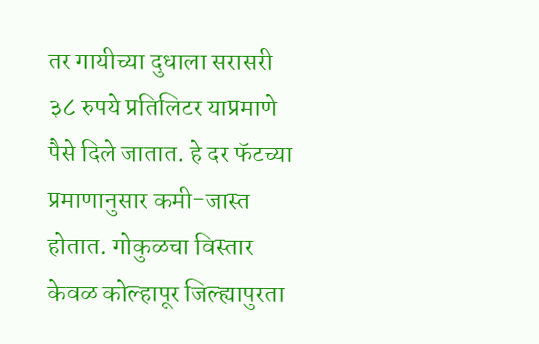तर गायीच्या दुधाला सरासरी ३८ रुपये प्रतिलिटर याप्रमाणे पैसे दिले जातात. हे दर फॅटच्या प्रमाणानुसार कमी-जास्त होतात. गोकुळचा विस्तार केवळ कोल्हापूर जिल्ह्यापुरता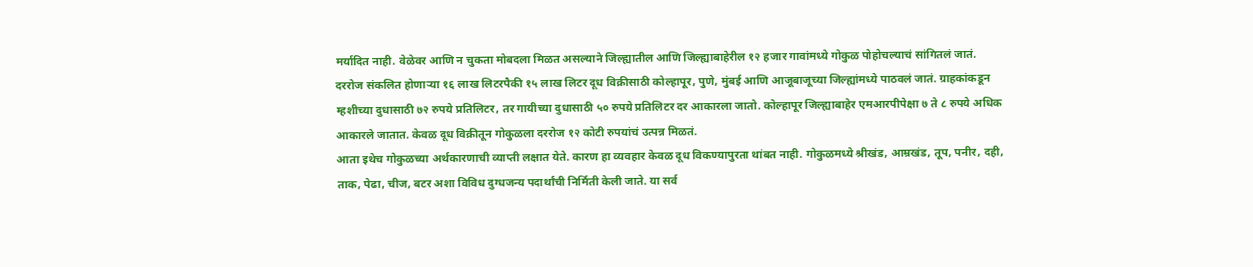मर्यादित नाही. वेळेवर आणि न चुकता मोबदला मिळत असल्याने जिल्ह्यातील आणि जिल्ह्याबाहेरील १२ हजार गावांमध्ये गोकुळ पोहोचल्याचं सांगितलं जातं.
दररोज संकलित होणाऱ्या १६ लाख लिटरपैकी १५ लाख लिटर दूध विक्रीसाठी कोल्हापूर, पुणे, मुंबई आणि आजूबाजूच्या जिल्ह्यांमध्ये पाठवलं जातं. ग्राहकांकडून म्हशीच्या दुधासाठी ७२ रुपये प्रतिलिटर, तर गायीच्या दुधासाठी ५० रुपये प्रतिलिटर दर आकारला जातो. कोल्हापूर जिल्ह्याबाहेर एमआरपीपेक्षा ७ ते ८ रुपये अधिक आकारले जातात. केवळ दूध विक्रीतून गोकुळला दररोज १२ कोटी रुपयांचं उत्पन्न मिळतं.
आता इथेच गोकुळच्या अर्थकारणाची व्याप्ती लक्षात येते. कारण हा व्यवहार केवळ दूध विकण्यापुरता थांबत नाही. गोकुळमध्ये श्रीखंड, आम्रखंड, तूप, पनीर, दही, ताक, पेढा, चीज, बटर अशा विविध दुग्धजन्य पदार्थांची निर्मिती केली जाते. या सर्व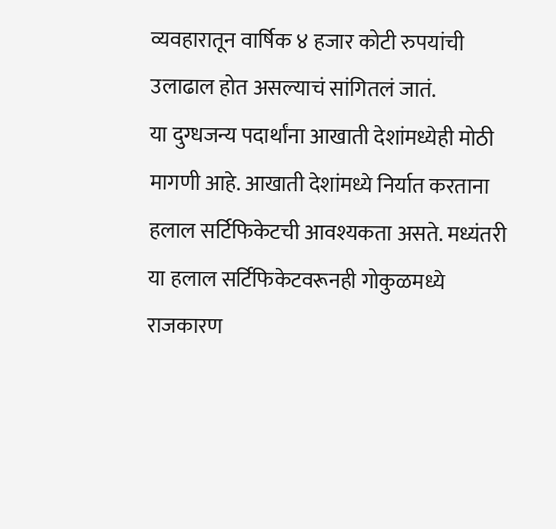व्यवहारातून वार्षिक ४ हजार कोटी रुपयांची उलाढाल होत असल्याचं सांगितलं जातं.
या दुग्धजन्य पदार्थांना आखाती देशांमध्येही मोठी मागणी आहे. आखाती देशांमध्ये निर्यात करताना हलाल सर्टिफिकेटची आवश्यकता असते. मध्यंतरी या हलाल सर्टिफिकेटवरूनही गोकुळमध्ये राजकारण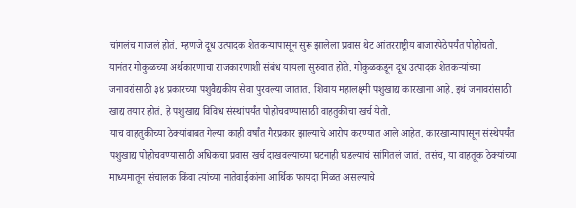चांगलंच गाजलं होतं. म्हणजे दूध उत्पादक शेतकऱ्यापासून सुरू झालेला प्रवास थेट आंतरराष्ट्रीय बाजारपेठेपर्यंत पोहोचतो.
यानंतर गोकुळच्या अर्थकारणाचा राजकारणाशी संबंध यायला सुरुवात होते. गोकुळकडून दूध उत्पादक शेतकऱ्यांच्या जनावरांसाठी ३४ प्रकारच्या पशुवैद्यकीय सेवा पुरवल्या जातात. शिवाय महालक्ष्मी पशुखाद्य कारखाना आहे. इथं जनावरांसाठी खाद्य तयार होतं. हे पशुखाद्य विविध संस्थांपर्यंत पोहोचवण्यासाठी वाहतुकीचा खर्च येतो.
याच वाहतुकीच्या ठेक्यांबाबत गेल्या काही वर्षांत गैरप्रकार झाल्याचे आरोप करण्यात आले आहेत. कारखान्यापासून संस्थेपर्यंत पशुखाद्य पोहोचवण्यासाठी अधिकचा प्रवास खर्च दाखवल्याच्या घटनाही घडल्याचं सांगितलं जातं. तसंच, या वाहतूक ठेक्यांच्या माध्यमातून संचालक किंवा त्यांच्या नातेवाईकांना आर्थिक फायदा मिळत असल्याचे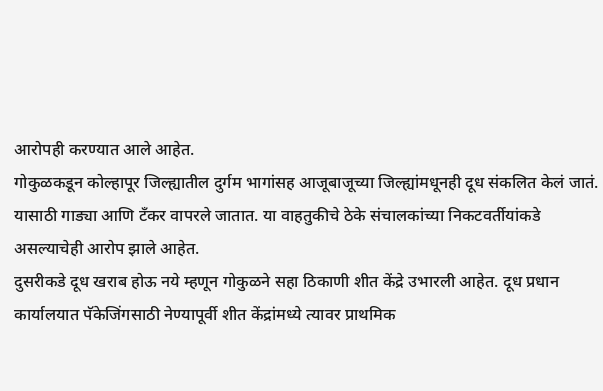आरोपही करण्यात आले आहेत.
गोकुळकडून कोल्हापूर जिल्ह्यातील दुर्गम भागांसह आजूबाजूच्या जिल्ह्यांमधूनही दूध संकलित केलं जातं. यासाठी गाड्या आणि टँकर वापरले जातात. या वाहतुकीचे ठेके संचालकांच्या निकटवर्तीयांकडे असल्याचेही आरोप झाले आहेत.
दुसरीकडे दूध खराब होऊ नये म्हणून गोकुळने सहा ठिकाणी शीत केंद्रे उभारली आहेत. दूध प्रधान कार्यालयात पॅकेजिंगसाठी नेण्यापूर्वी शीत केंद्रांमध्ये त्यावर प्राथमिक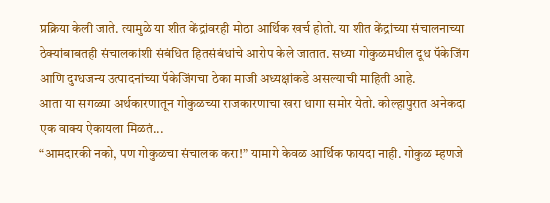प्रक्रिया केली जाते. त्यामुळे या शीत केंद्रांवरही मोठा आर्थिक खर्च होतो. या शीत केंद्रांच्या संचालनाच्या ठेक्यांबाबतही संचालकांशी संबंधित हितसंबंधांचे आरोप केले जातात. सध्या गोकुळमधील दूध पॅकेजिंग आणि दुग्धजन्य उत्पादनांच्या पॅकेजिंगचा ठेका माजी अध्यक्षांकडे असल्याची माहिती आहे.
आता या सगळ्या अर्थकारणातून गोकुळच्या राजकारणाचा खरा धागा समोर येतो. कोल्हापुरात अनेकदा एक वाक्य ऐकायला मिळतं...
“आमदारकी नको, पण गोकुळचा संचालक करा!” यामागे केवळ आर्थिक फायदा नाही. गोकुळ म्हणजे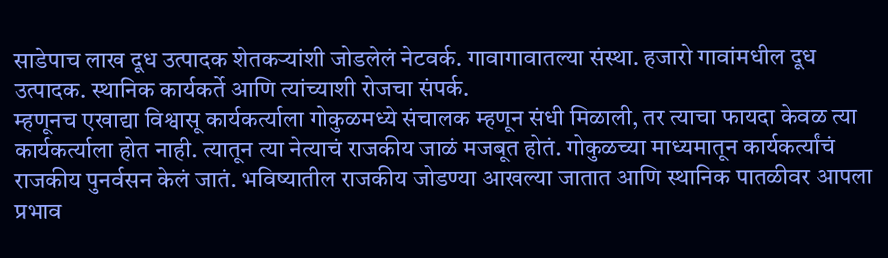साडेपाच लाख दूध उत्पादक शेतकऱ्यांशी जोडलेलं नेटवर्क. गावागावातल्या संस्था. हजारो गावांमधील दूध उत्पादक. स्थानिक कार्यकर्ते आणि त्यांच्याशी रोजचा संपर्क.
म्हणूनच एखाद्या विश्वासू कार्यकर्त्याला गोकुळमध्ये संचालक म्हणून संधी मिळाली, तर त्याचा फायदा केवळ त्या कार्यकर्त्याला होत नाही. त्यातून त्या नेत्याचं राजकीय जाळं मजबूत होतं. गोकुळच्या माध्यमातून कार्यकर्त्यांचं राजकीय पुनर्वसन केलं जातं. भविष्यातील राजकीय जोडण्या आखल्या जातात आणि स्थानिक पातळीवर आपला प्रभाव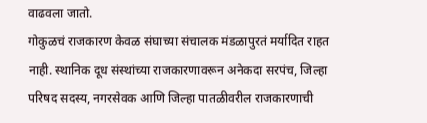वाढवला जातो.
गोकुळचं राजकारण केवळ संघाच्या संचालक मंडळापुरतं मर्यादित राहत नाही. स्थानिक दूध संस्थांच्या राजकारणावरून अनेकदा सरपंच, जिल्हा परिषद सदस्य, नगरसेवक आणि जिल्हा पातळीवरील राजकारणाची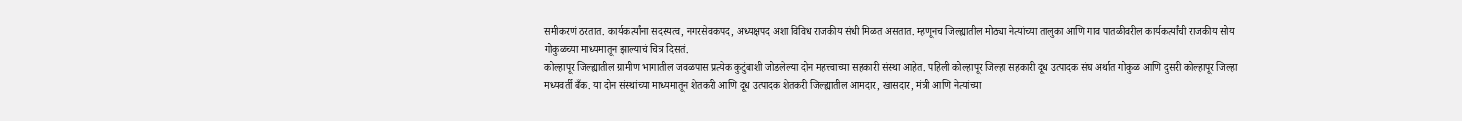समीकरणं ठरतात. कार्यकर्त्यांना सदस्यत्व, नगरसेवकपद, अध्यक्षपद अशा विविध राजकीय संधी मिळत असतात. म्हणूनच जिल्ह्यातील मोठ्या नेत्यांच्या तालुका आणि गाव पातळीवरील कार्यकर्त्यांची राजकीय सोय गोकुळच्या माध्यमातून झाल्याचं चित्र दिसतं.
कोल्हापूर जिल्ह्यातील ग्रामीण भागातील जवळपास प्रत्येक कुटुंबाशी जोडलेल्या दोन महत्त्वाच्या सहकारी संस्था आहेत. पहिली कोल्हापूर जिल्हा सहकारी दूध उत्पादक संघ अर्थात गोकुळ आणि दुसरी कोल्हापूर जिल्हा मध्यवर्ती बँक. या दोन संस्थांच्या माध्यमातून शेतकरी आणि दूध उत्पादक शेतकरी जिल्ह्यातील आमदार, खासदार, मंत्री आणि नेत्यांच्या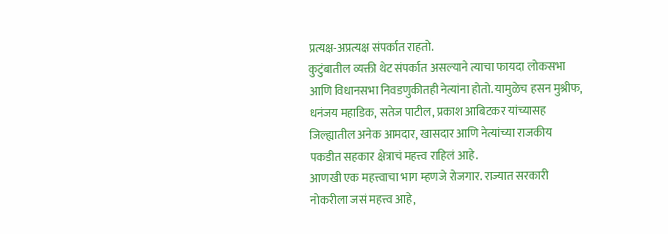प्रत्यक्ष-अप्रत्यक्ष संपर्कात राहतो.
कुटुंबातील व्यक्ती थेट संपर्कात असल्याने त्याचा फायदा लोकसभा आणि विधानसभा निवडणुकीतही नेत्यांना होतो. यामुळेच हसन मुश्रीफ, धनंजय महाडिक, सतेज पाटील, प्रकाश आबिटकर यांच्यासह जिल्ह्यातील अनेक आमदार, खासदार आणि नेत्यांच्या राजकीय पकडीत सहकार क्षेत्राचं महत्त्व राहिलं आहे.
आणखी एक महत्त्वाचा भाग म्हणजे रोजगार. राज्यात सरकारी नोकरीला जसं महत्त्व आहे,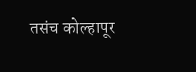तसंच कोल्हापूर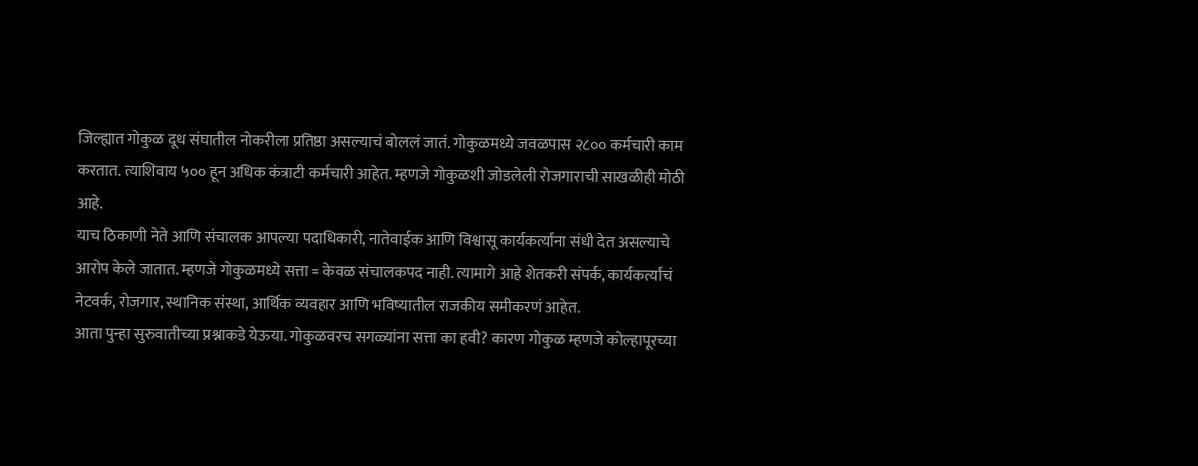जिल्ह्यात गोकुळ दूध संघातील नोकरीला प्रतिष्ठा असल्याचं बोललं जातं. गोकुळमध्ये जवळपास २८०० कर्मचारी काम करतात. त्याशिवाय ५०० हून अधिक कंत्राटी कर्मचारी आहेत. म्हणजे गोकुळशी जोडलेली रोजगाराची साखळीही मोठी आहे.
याच ठिकाणी नेते आणि संचालक आपल्या पदाधिकारी, नातेवाईक आणि विश्वासू कार्यकर्त्यांना संधी देत असल्याचे आरोप केले जातात. म्हणजे गोकुळमध्ये सत्ता = केवळ संचालकपद नाही. त्यामागे आहे शेतकरी संपर्क, कार्यकर्त्यांचं नेटवर्क, रोजगार, स्थानिक संस्था, आर्थिक व्यवहार आणि भविष्यातील राजकीय समीकरणं आहेत.
आता पुन्हा सुरुवातीच्या प्रश्नाकडे येऊया. गोकुळवरच सगळ्यांना सत्ता का हवी? कारण गोकुळ म्हणजे कोल्हापूरच्या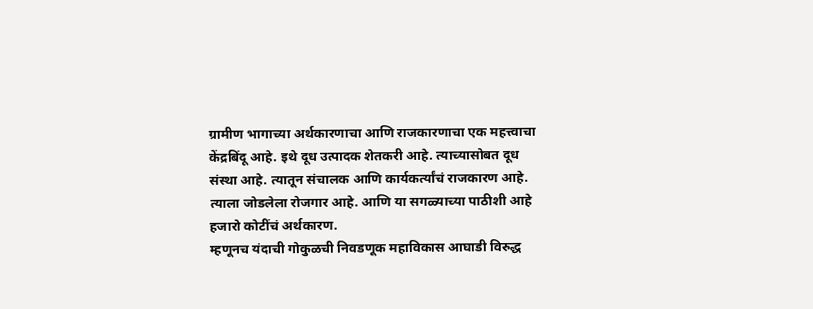ग्रामीण भागाच्या अर्थकारणाचा आणि राजकारणाचा एक महत्त्वाचा केंद्रबिंदू आहे. इथे दूध उत्पादक शेतकरी आहे. त्याच्यासोबत दूध संस्था आहे. त्यातून संचालक आणि कार्यकर्त्यांचं राजकारण आहे. त्याला जोडलेला रोजगार आहे. आणि या सगळ्याच्या पाठीशी आहे हजारो कोटींचं अर्थकारण.
म्हणूनच यंदाची गोकुळची निवडणूक महाविकास आघाडी विरुद्ध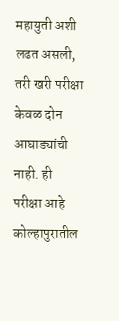महायुती अशी लढत असली, तरी खरी परीक्षा केवळ दोन आघाड्यांची नाही. ही परीक्षा आहे कोल्हापुरातील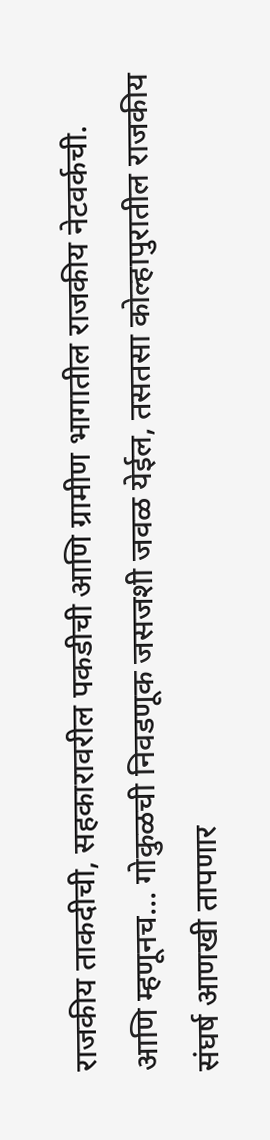राजकीय ताकदीची, सहकारावरील पकडीची आणि ग्रामीण भागातील राजकीय नेटवर्कची. आणि म्हणूनच... गोकुळची निवडणूक जसजशी जवळ येईल, तसतसा कोल्हापुरातील राजकीय संघर्ष आणखी तापणार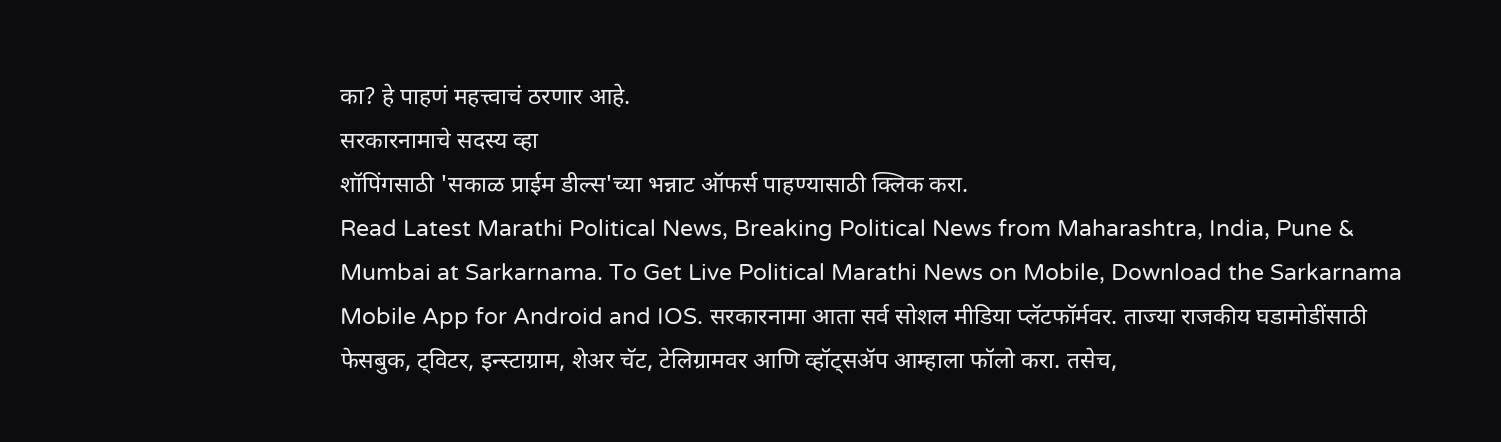का? हे पाहणं महत्त्वाचं ठरणार आहे.
सरकारनामाचे सदस्य व्हा
शॉपिंगसाठी 'सकाळ प्राईम डील्स'च्या भन्नाट ऑफर्स पाहण्यासाठी क्लिक करा.
Read Latest Marathi Political News, Breaking Political News from Maharashtra, India, Pune & Mumbai at Sarkarnama. To Get Live Political Marathi News on Mobile, Download the Sarkarnama Mobile App for Android and IOS. सरकारनामा आता सर्व सोशल मीडिया प्लॅटफॉर्मवर. ताज्या राजकीय घडामोडींसाठी फेसबुक, ट्विटर, इन्स्टाग्राम, शेअर चॅट, टेलिग्रामवर आणि व्हॉट्सॲप आम्हाला फॉलो करा. तसेच,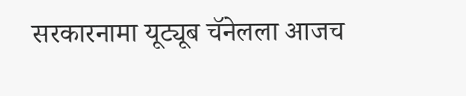सरकारनामा यूट्यूब चॅनेलला आजच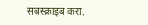सबस्क्राइब करा.